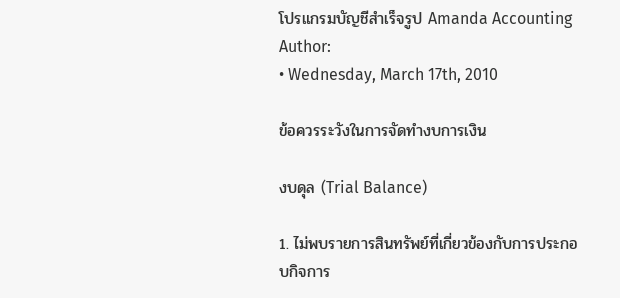โปรแกรมบัญชีสำเร็จรูป Amanda Accounting
Author:
• Wednesday, March 17th, 2010

ข้อควรระวังในการจัดทำงบการเงิน

งบดุล (Trial Balance)

1. ไม่พบรายการสินทรัพย์ที่เกี่ยวข้องกับการประกอบกิจการ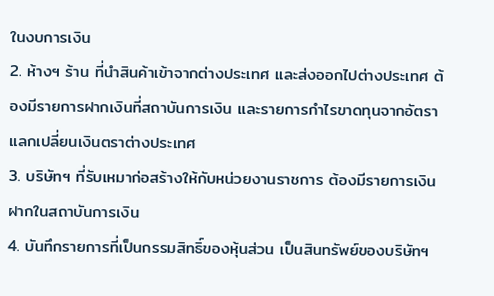ในงบการเงิน
2. ห้างฯ ร้าน ที่นำสินค้าเข้าจากต่างประเทศ และส่งออกไปต่างประเทศ ต้องมีรายการฝากเงินที่สถาบันการเงิน และรายการกำไรขาดทุนจากอัตราแลกเปลี่ยนเงินตราต่างประเทศ
3. บริษัทฯ ที่รับเหมาก่อสร้างให้กับหน่วยงานราชการ ต้องมีรายการเงินฝากในสถาบันการเงิน
4. บันทึกรายการที่เป็นกรรมสิทธิ์ของหุ้นส่วน เป็นสินทรัพย์ของบริษัทฯ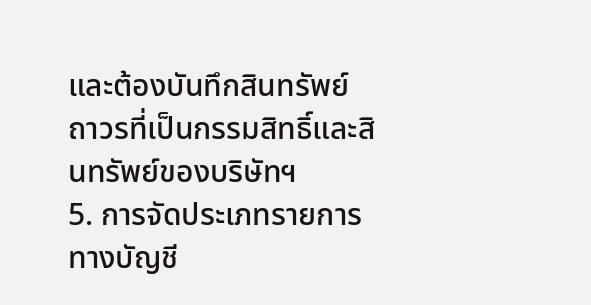และต้องบันทึกสินทรัพย์ถาวรที่เป็นกรรมสิทธิ์และสินทรัพย์ของบริษัทฯ
5. การจัดประเภทรายการทางบัญชี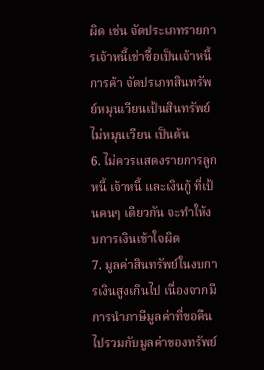ผิด เช่น จัดประเภทรายการเจ้าหนี้เช่าซื้อเป็นเจ้าหนี้การค้า จัดปรเภทสินทรัพย์หมุนเวียนเป้นสินทรัพย์ไม่หมุนเวียน เป็นต้น
6. ไม่ควรแสดงรายการลูกหนี้ เจ้าหนี้ และเงินกู้ ที่เป้นคนๆ เดียวกัน จะทำให้งบการเงินเข้าใจผิด
7. มูลค่าสินทรัพย์ในงบการเงินสูงเกินไป เนื่องจากมีการนำภาษีมูลค่าที่ขอคืนไปรวมกับมูลค่าของทรัพย์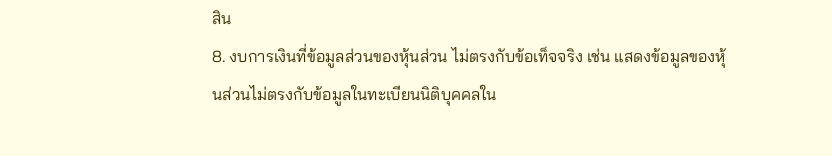สิน
8. งบการเงินที่ข้อมูลส่วนของหุ้นส่วน ไม่ตรงกับข้อเท็จจริง เช่น แสดงข้อมูลของหุ้นส่วนไม่ตรงกับข้อมูลในทะเบียนนิติบุคคลใน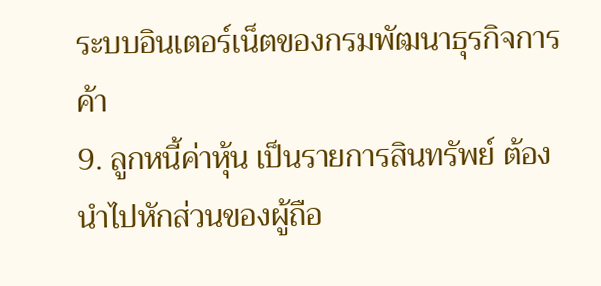ระบบอินเตอร์เน็ตของกรมพัฒนาธุรกิจการค้า
9. ลูกหนี้ค่าหุ้น เป็นรายการสินทรัพย์ ต้องนำไปหักส่วนของผู้ถือ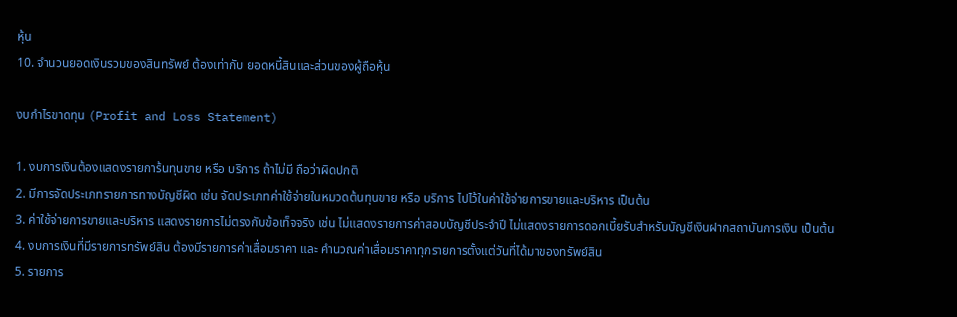หุ้น
10. จำนวนยอดเงินรวมของสินทรัพย์ ต้องเท่ากับ ยอดหนี้สินและส่วนของผู้ถือหุ้น

งบกำไรขาดทุน (Profit and Loss Statement)

1. งบการเงินต้องแสดงรายการ้นทุนขาย หรือ บริการ ถ้าไม่มี ถือว่าผิดปกติ
2. มีการจัดประเภทรายการทางบัญชีผิด เช่น จัดประเภทค่าใช้จ่ายในหมวดต้นทุนขาย หรือ บริการ ไปไว้ในค่าใช้จ่ายการขายและบริหาร เป็นต้น
3. ค่าใช้จ่ายการขายและบริหาร แสดงรายการไม่ตรงกับข้อเท็จจริง เช่น ไม่แสดงรายการค่าสอบบัญชีประจำปี ไม่แสดงรายการดอกเบี้ยรับสำหรับบัญชีเงินฝากสถาบันการเงิน เป็นต้น
4. งบการเงินที่มีรายการทรัพย์สิน ต้องมีรายการค่าเสื่อมราคา และ คำนวณค่าเสื่อมราคาทุกรายการตั้งแต่วันที่ได้มาของทรัพย์สิน
5. รายการ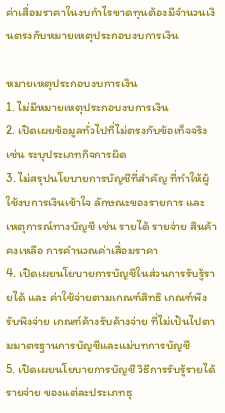ค่าเสื่อมราคาในงบกำไรขาดทุนต้องมีจำนวนเงินตรงกับหมายเหตุประกอบงบการเงิน

หมายเหตุประกอบงบการเงิน
1. ไม่มีหมายเหตุประกอบงบการเงิน
2. เปิดเผยข้อมูลทั่วไปที่ไม่ตรงกับข้อเท็จจริง เช่น ระบุประเภทกิจการผิด
3. ไม่สรุปนโยบายการบัญชีที่สำคัญ ที่ทำให้ผู้ใช้งบการเงินเข้าใจ ลักษณะของรายการ และ เหตุการณ์ทางบัญชี เช่น รายได้ รายจ่าย สินค้าคงเหลือ การคำนวณค่าเสื่อมราคา
4. เปิดเผยนโยบายการบัญชีในส่วนการรับรู้รายได้ และ ค่าใช้จ่ายตามเกณฑ์สิทธิ เกณฑ์พึงรับพึงจ่าย เกณฑ์ค้างรับค้างจ่าย ที่ไม่เป้นไปตามมาตรฐานการบัญชีและแม่บทการบัญชี
5. เปิดเผยนโยบายการบัญชี วิธีการรับรู้รายได้รายจ่าย ของแต่ละประเภทธุ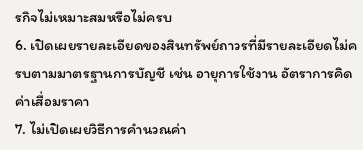รกิจไม่เหมาะสมหรือไม่ครบ
6. เปิดเผยรายละเอียดของสินทรัพย์ถาวรที่มีรายละเอียดไม่ครบตามมาตรฐานการบัญชี เช่น อายุการใช้งาน อัตราการคิดค่าเสื่อมราคา
7. ไม่เปิดเผยวิธีการคำนวณค่า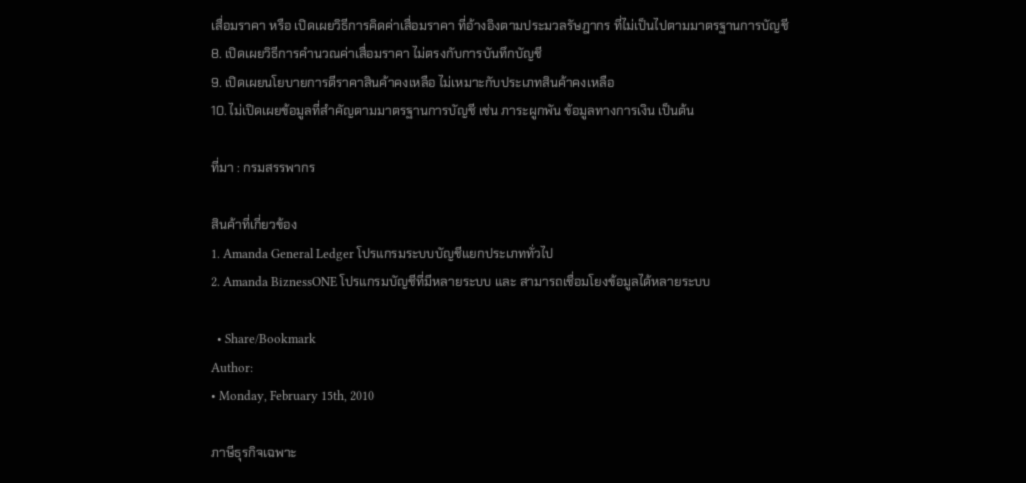เสื่อมราคา หรือ เปิดเผยวิธีการคิดค่าเสื่อมราคา ที่อ้างอิงตามประมวลรัษฎากร ที่ไม่เป็นไปตามมาตรฐานการบัญชี
8. เปิดเผยวิธีการคำนวณค่าเสื่อมราคา ไม่ตรงกับการบันทึกบัญชี
9. เปิดเผยนโยบายการตีราคาสินค้าคงเหลือ ไม่เหมาะกับประเภทสินค้าคงเหลือ
10. ไม่เปิดเผยข้อมูลที่สำคัญตามมาตรฐานการบัญชี เช่น ภาระผูกพัน ข้อมูลทางการเงิน เป็นต้น

ที่มา : กรมสรรพากร

สินค้าที่เกี่ยวข้อง
1. Amanda General Ledger โปรแกรมระบบบัญชีแยกประเภททั่วไป
2. Amanda BiznessONE โปรแกรมบัญชีที่มีหลายระบบ และ สามารถเชื่อมโยงข้อมูลได้หลายระบบ

  • Share/Bookmark
Author:
• Monday, February 15th, 2010

ภาษีธุรกิจเฉพาะ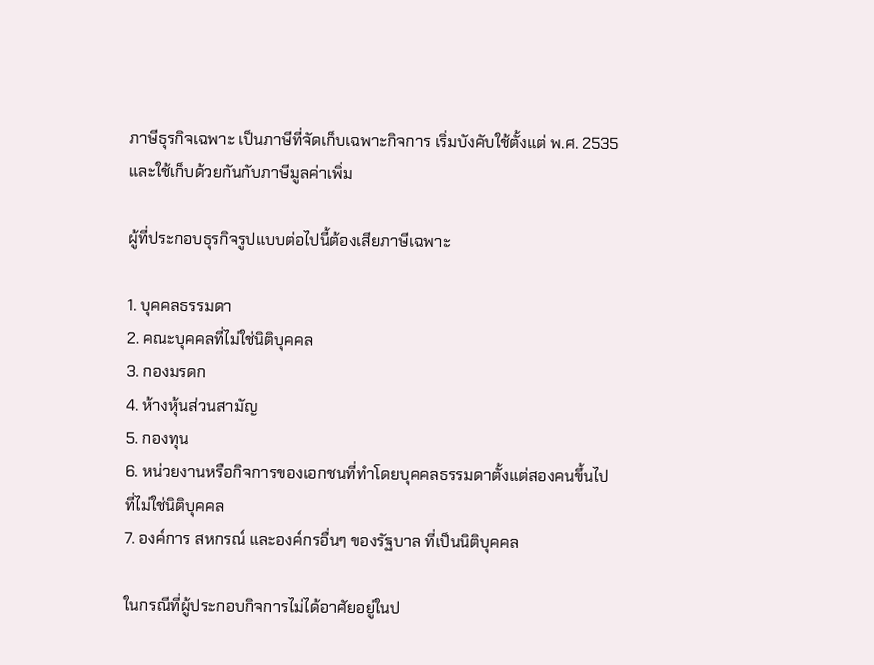ภาษีธุรกิจเฉพาะ เป็นภาษีที่จัดเก็บเฉพาะกิจการ เริ่มบังคับใช้ตั้งแต่ พ.ศ. 2535 และใช้เก็บด้วยกันกับภาษีมูลค่าเพิ่ม

ผู้ที่ประกอบธุรกิจรูปแบบต่อไปนี้ต้องเสียภาษีเฉพาะ

1. บุคคลธรรมดา
2. คณะบุคคลที่ไม่ใช่นิติบุคคล
3. กองมรดก
4. ห้างหุ้นส่วนสามัญ
5. กองทุน
6. หน่วยงานหรือกิจการของเอกชนที่ทำโดยบุคคลธรรมดาตั้งแต่สองคนขึ้นไป ที่ไม่ใช่นิติบุคคล
7. องค์การ สหกรณ์ และองค์กรอื่นๆ ของรัฐบาล ที่เป็นนิติบุคคล

ในกรณีที่ผู้ประกอบกิจการไม่ได้อาศัยอยู่ในป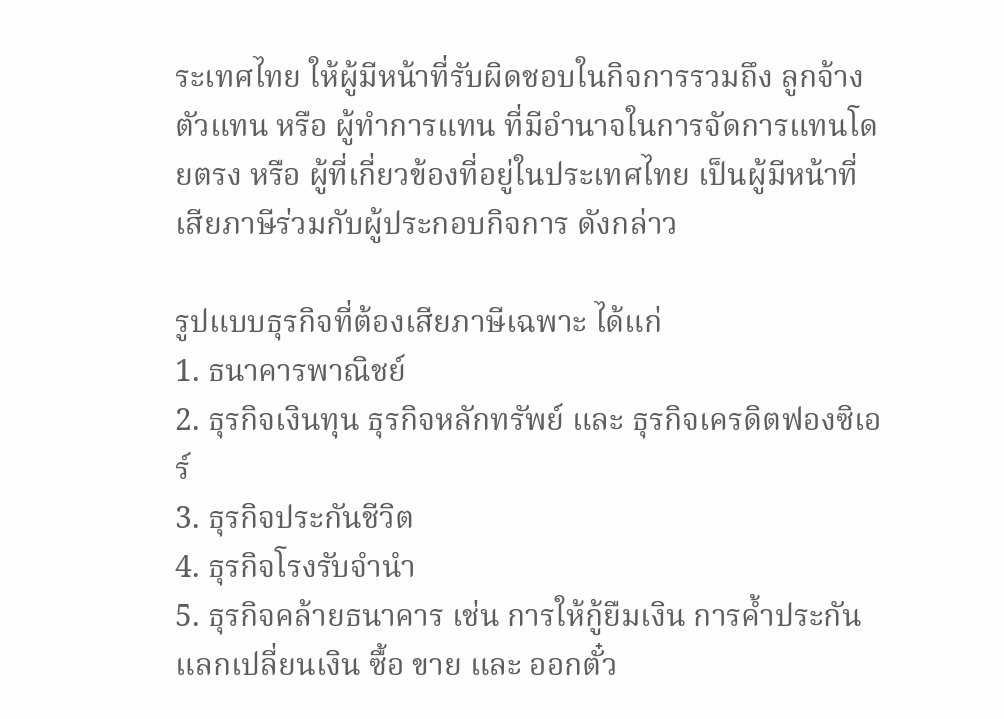ระเทศไทย ให้ผู้มีหน้าที่รับผิดชอบในกิจการรวมถึง ลูกจ้าง ตัวแทน หรือ ผู้ทำการแทน ที่มีอำนาจในการจัดการแทนโดยตรง หรือ ผู้ที่เกี่ยวข้องที่อยู่ในประเทศไทย เป็นผู้มีหน้าที่เสียภาษีร่วมกับผู้ประกอบกิจการ ดังกล่าว

รูปแบบธุรกิจที่ต้องเสียภาษีเฉพาะ ได้แก่
1. ธนาคารพาณิชย์
2. ธุรกิจเงินทุน ธุรกิจหลักทรัพย์ และ ธุรกิจเครดิตฟองซิเอร์
3. ธุรกิจประกันชีวิต
4. ธุรกิจโรงรับจำนำ
5. ธุรกิจคล้ายธนาคาร เช่น การให้กู้ยืมเงิน การค้ำประกัน แลกเปลี่ยนเงิน ซื้อ ขาย และ ออกตั๋ว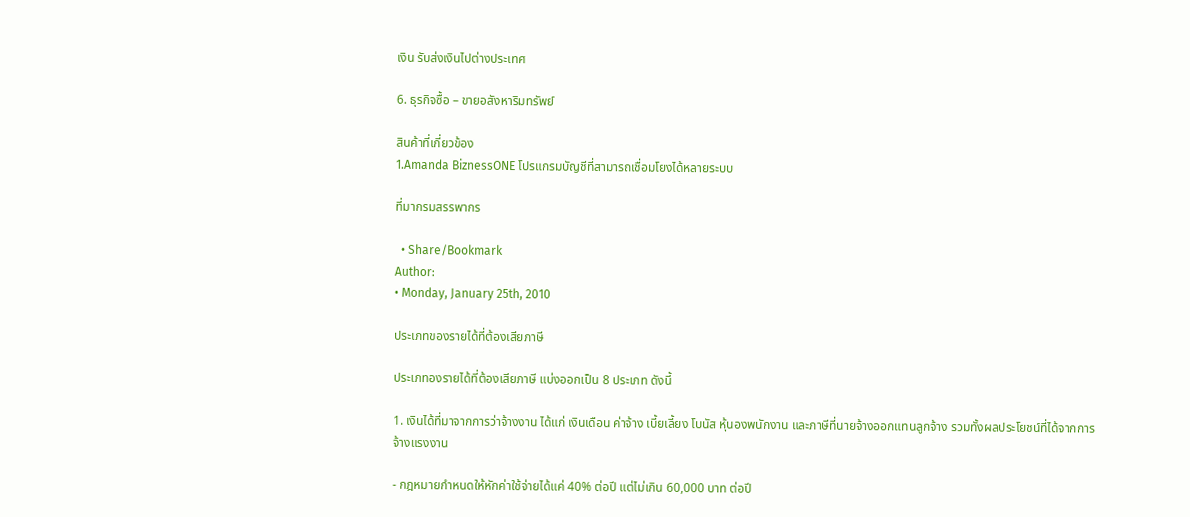เงิน รับส่งเงินไปต่างประเทศ

6. ธุรกิจซื้อ – ขายอสังหาริมทรัพย์

สินค้าที่เกี่ยวข้อง
1.Amanda BiznessONE โปรแกรมบัญชีที่สามารถเชื่อมโยงได้หลายระบบ

ที่มากรมสรรพากร

  • Share/Bookmark
Author:
• Monday, January 25th, 2010

ประเภทของรายได้ที่ต้องเสียภาษี

ประเภทองรายได้ที่ต้องเสียภาษี แบ่งออกเป็น 8 ประเภท ดังนี้

1. เงินได้ที่มาจากการว่าจ้างงาน ได้แก่ เงินเดือน ค่าจ้าง เบี้ยเลี้ยง โบนัส หุ้นองพนักงาน และภาษีที่นายจ้างออกแทนลูกจ้าง รวมทั้งผลประโยชน์ที่ได้จากการจ้างแรงงาน

- กฎหมายกำหนดให้หักค่าใช้จ่ายได้แค่ 40% ต่อปี แต่ไม่เกิน 60,000 บาท ต่อปี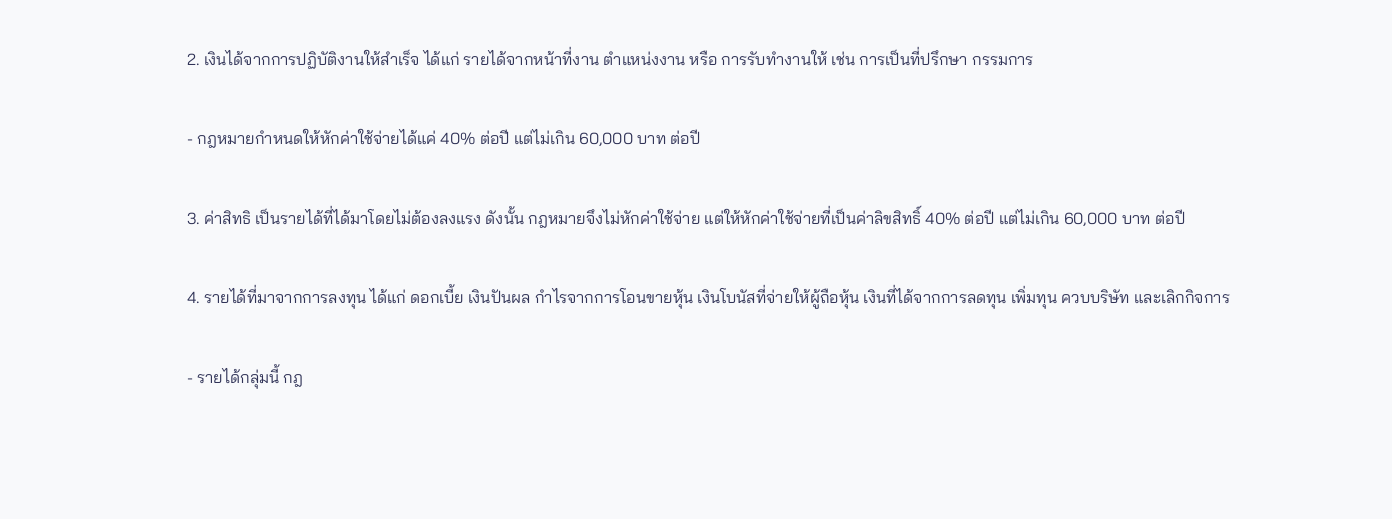2. เงินได้จากการปฏิบัติงานให้สำเร็จ ได้แก่ รายได้จากหน้าที่งาน ตำแหน่งงาน หรือ การรับทำงานให้ เช่น การเป็นที่ปรึกษา กรรมการ

- กฎหมายกำหนดให้หักค่าใช้จ่ายได้แค่ 40% ต่อปี แต่ไม่เกิน 60,000 บาท ต่อปี

3. ค่าสิทธิ เป็นรายได้ที่ได้มาโดยไม่ต้องลงแรง ดังนั้น กฎหมายจึงไม่หักค่าใช้จ่าย แต่ให้หักค่าใช้จ่ายที่เป็นค่าลิขสิทธิ์ 40% ต่อปี แต่ไม่เกิน 60,000 บาท ต่อปี

4. รายได้ที่มาจากการลงทุน ได้แก่ ดอกเบี้ย เงินปันผล กำไรจากการโอนขายหุ้น เงินโบนัสที่จ่ายให้ผู้ถือหุ้น เงินที่ได้จากการลดทุน เพิ่มทุน ควบบริษัท และเลิกกิจการ

- รายได้กลุ่มนี้ กฎ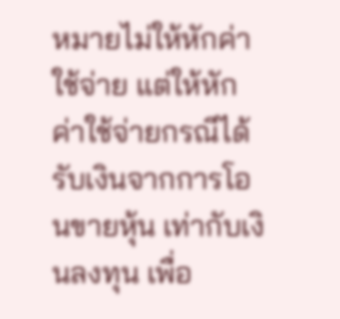หมายไม่ให้หักค่าใช้จ่าย แต่ให้หักค่าใช้จ่ายกรณีได้รับเงินจากการโอนขายหุ้น เท่ากับเงินลงทุน เพื่อ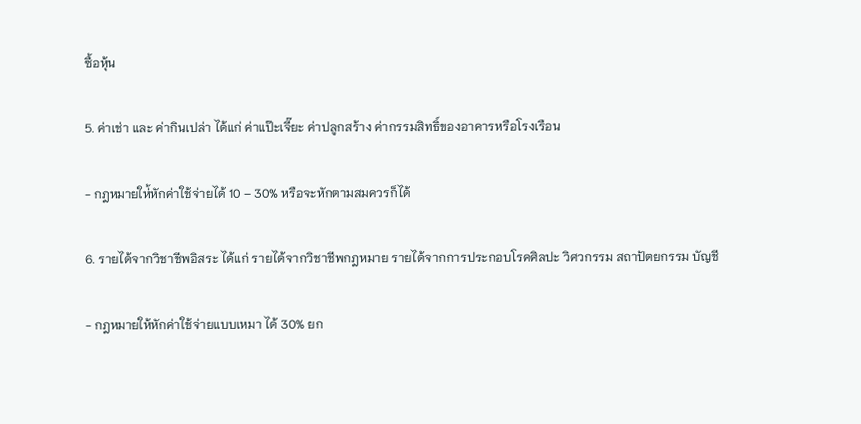ซื้อหุ้น

5. ค่าเช่า และ ค่ากินเปล่า ได้แก่ ค่าแป๊ะเจี๊ยะ ค่าปลูกสร้าง ค่ากรรมสิทธิ์ของอาคารหรือโรงเรือน

- กฎหมายให่้หักค่าใช้จ่ายได้ 10 – 30% หรือจะหักตามสมควรก็ได้

6. รายได้จากวิชาชีพอิสระ ได้แก่ รายได้จากวิชาชีพกฎหมาย รายได้จากการประกอบโรคศิลปะ วิศวกรรม สถาปัตยกรรม บัญชี

- กฎหมายให้หักค่าใช้จ่ายแบบเหมา ได้ 30% ยก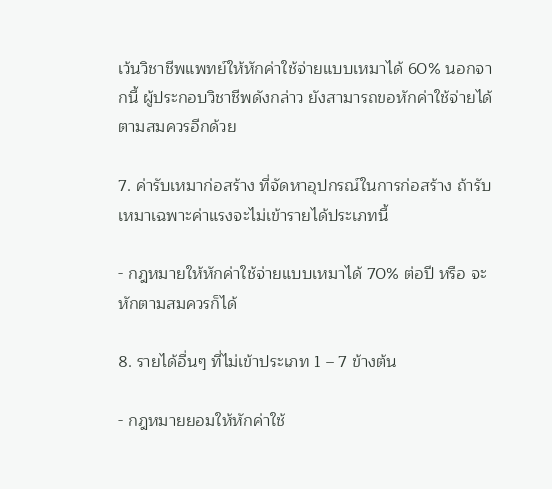เว้นวิชาชีพแพทย์ให้หักค่าใช้จ่ายแบบเหมาได้ 60% นอกจากนี้ ผู้ประกอบวิชาชีพดังกล่าว ยังสามารถขอหักค่าใช้จ่ายได้ตามสมควรอีกด้วย

7. ค่ารับเหมาก่อสร้าง ที่จัดหาอุปกรณ์ในการก่อสร้าง ถ้ารับเหมาเฉพาะค่าแรงจะไม่เข้ารายได้ประเภทนี้

- กฎหมายให้หักค่าใช้จ่ายแบบเหมาได้ 70% ต่อปี หรือ จะหักตามสมควรก็ได้

8. รายได้อื่นๆ ที่ไม่เข้าประเภท 1 – 7 ข้างต้น

- กฎหมายยอมให้หักค่าใช้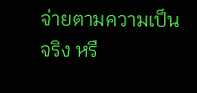จ่ายตามความเป็นจริง หรื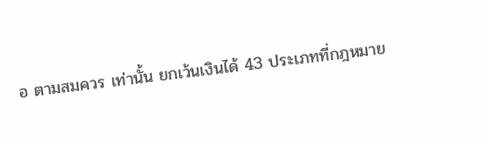อ ตามสมควร เท่านั้น ยกเว้นเงินได้ 43 ประเภทที่กฎหมาย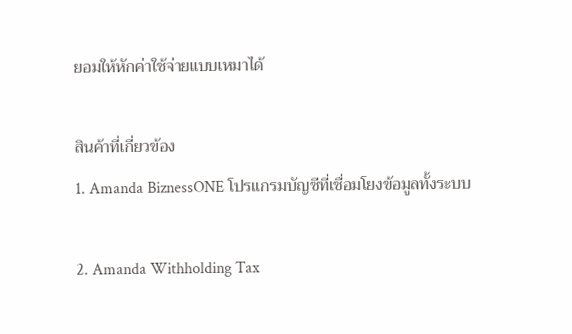ยอมให้หักค่าใช้จ่ายแบบเหมาได้

สินค้าที่เกี่ยวข้อง
1. Amanda BiznessONE โปรแกรมบัญชีที่เชื่อมโยงข้อมูลทั้งระบบ

2. Amanda Withholding Tax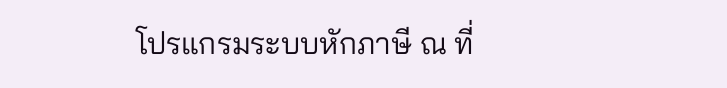โปรแกรมระบบหักภาษี ณ ที่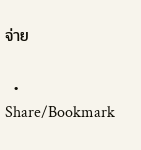จ่าย

  • Share/Bookmark